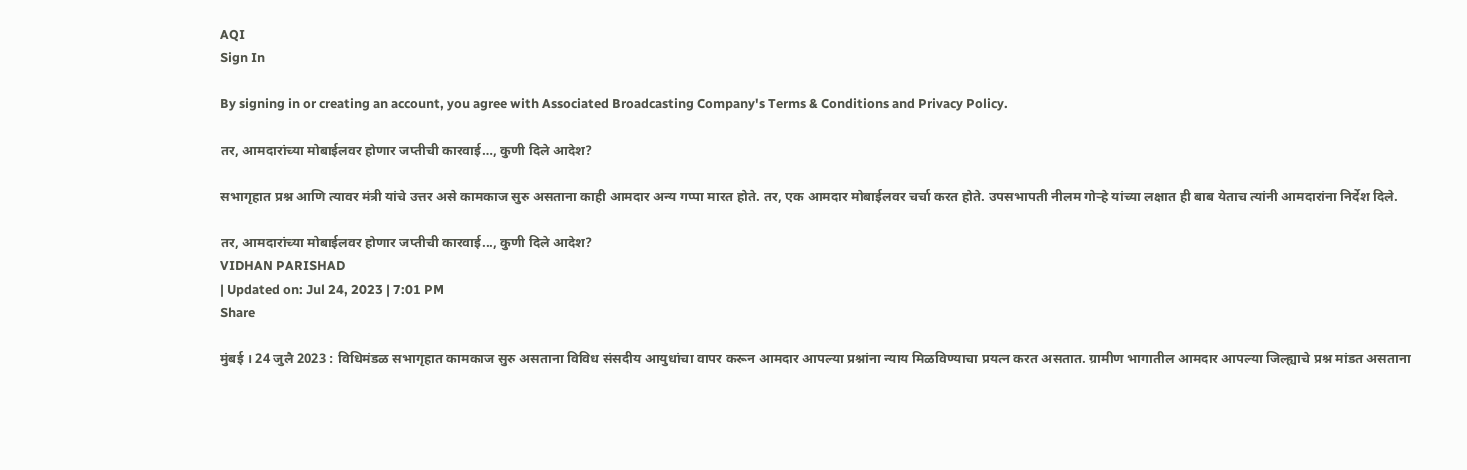AQI
Sign In

By signing in or creating an account, you agree with Associated Broadcasting Company's Terms & Conditions and Privacy Policy.

तर, आमदारांच्या मोबाईलवर होणार जप्तीची कारवाई…, कुणी दिले आदेश?

सभागृहात प्रश्न आणि त्यावर मंत्री यांचे उत्तर असे कामकाज सुरु असताना काही आमदार अन्य गप्पा मारत होते. तर, एक आमदार मोबाईलवर चर्चा करत होते. उपसभापती नीलम गोऱ्हे यांच्या लक्षात ही बाब येताच त्यांनी आमदारांना निर्देश दिले.

तर, आमदारांच्या मोबाईलवर होणार जप्तीची कारवाई..., कुणी दिले आदेश?
VIDHAN PARISHAD
| Updated on: Jul 24, 2023 | 7:01 PM
Share

मुंबई । 24 जुलै 2023 : विधिमंडळ सभागृहात कामकाज सुरु असताना विविध संसदीय आयुधांचा वापर करून आमदार आपल्या प्रश्नांना न्याय मिळविण्याचा प्रयत्न करत असतात. ग्रामीण भागातील आमदार आपल्या जिल्ह्याचे प्रश्न मांडत असताना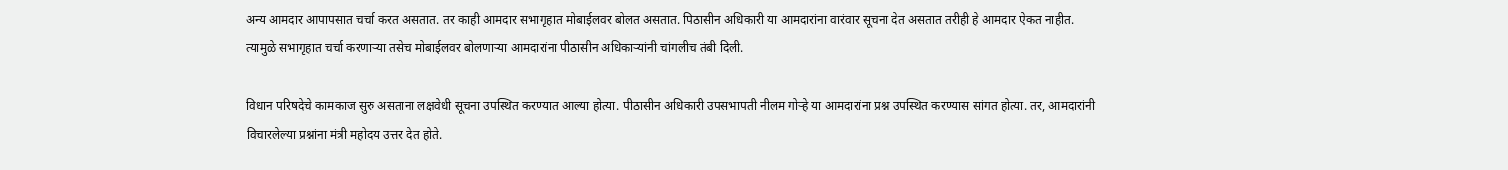अन्य आमदार आपापसात चर्चा करत असतात. तर काही आमदार सभागृहात मोबाईलवर बोलत असतात. पिठासीन अधिकारी या आमदारांना वारंवार सूचना देत असतात तरीही हे आमदार ऐकत नाहीत. त्यामुळे सभागृहात चर्चा करणाऱ्या तसेच मोबाईलवर बोलणाऱ्या आमदारांना पीठासीन अधिकाऱ्यांनी चांगलीच तंबी दिली.

विधान परिषदेचे कामकाज सुरु असताना लक्षवेधी सूचना उपस्थित करण्यात आल्या होत्या. पीठासीन अधिकारी उपसभापती नीलम गोऱ्हे या आमदारांना प्रश्न उपस्थित करण्यास सांगत होत्या. तर, आमदारांनी विचारलेल्या प्रश्नांना मंत्री महोदय उत्तर देत होते.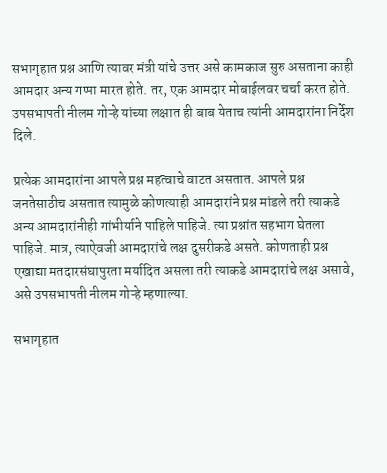सभागृहात प्रश्न आणि त्यावर मंत्री यांचे उत्तर असे कामकाज सुरु असताना काही आमदार अन्य गप्पा मारत होते. तर, एक आमदार मोबाईलवर चर्चा करत होते. उपसभापती नीलम गोऱ्हे यांच्या लक्षात ही बाब येताच त्यांनी आमदारांना निर्देश दिले.

प्रत्येक आमदारांना आपले प्रश्न महत्वाचे वाटत असतात. आपले प्रश्न जनतेसाठीच असतात त्यामुळे कोणत्याही आमदारांने प्रश्न मांडले तरी त्याकडे अन्य आमदारांनीही गांभीर्याने पाहिले पाहिजे. त्या प्रश्नांत सहभाग घेतला पाहिजे. मात्र, त्याऐवजी आमदारांचे लक्ष दुसरीकडे असते. कोणताही प्रश्न एखाद्या मतदारसंघापुरता मर्यादित असला तरी त्याकडे आमदारांचे लक्ष असावे, असे उपसभापती नीलम गोऱ्हे म्हणाल्या.

सभागृहात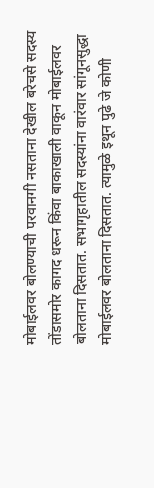मोबाईलवर बोलण्याची परवानगी नसताना देखील बरेचसे सदस्य तोंडासमोर कागद धरून किंवा बाकाखाली वाकून मोबाईलवर बोलताना दिसतात. सभागृहातील सदस्यांना वारंवार सांगूनसुद्धा मोबाईलवर बोलताना दिसतात. त्यामुळे इथून पुढे जे कोणी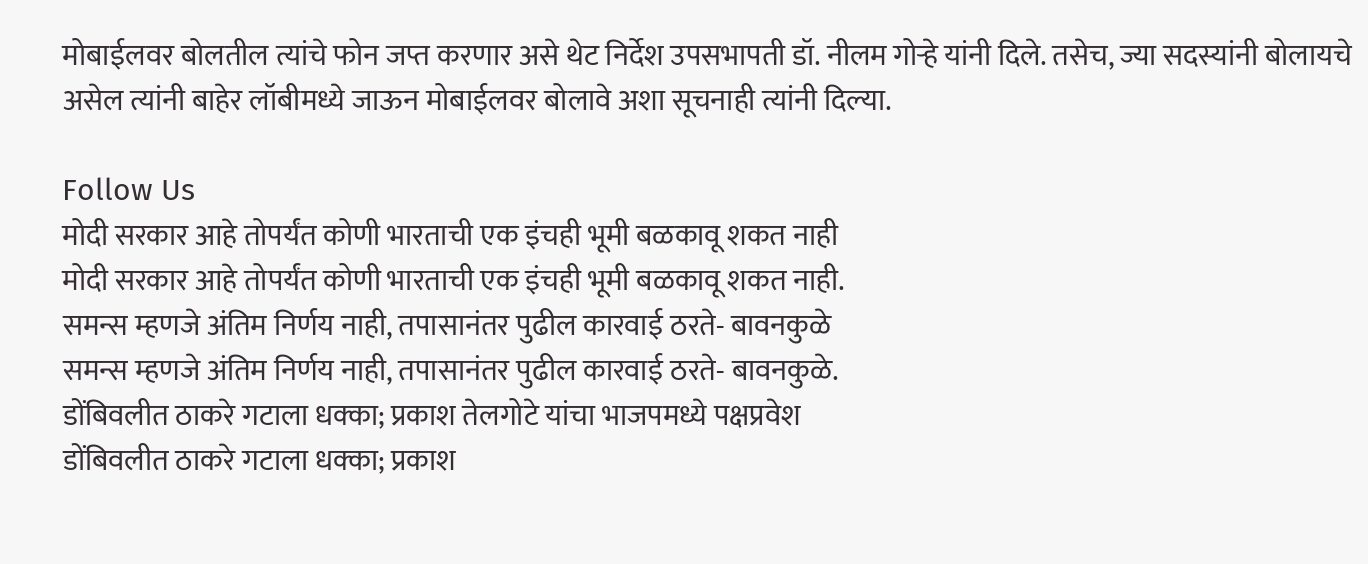मोबाईलवर बोलतील त्यांचे फोन जप्त करणार असे थेट निर्देश उपसभापती डॉ. नीलम गोऱ्हे यांनी दिले. तसेच, ज्या सदस्यांनी बोलायचे असेल त्यांनी बाहेर लॉबीमध्ये जाऊन मोबाईलवर बोलावे अशा सूचनाही त्यांनी दिल्या.

Follow Us
मोदी सरकार आहे तोपर्यंत कोणी भारताची एक इंचही भूमी बळकावू शकत नाही
मोदी सरकार आहे तोपर्यंत कोणी भारताची एक इंचही भूमी बळकावू शकत नाही.
समन्स म्हणजे अंतिम निर्णय नाही, तपासानंतर पुढील कारवाई ठरते- बावनकुळे
समन्स म्हणजे अंतिम निर्णय नाही, तपासानंतर पुढील कारवाई ठरते- बावनकुळे.
डोंबिवलीत ठाकरे गटाला धक्का; प्रकाश तेलगोटे यांचा भाजपमध्ये पक्षप्रवेश
डोंबिवलीत ठाकरे गटाला धक्का; प्रकाश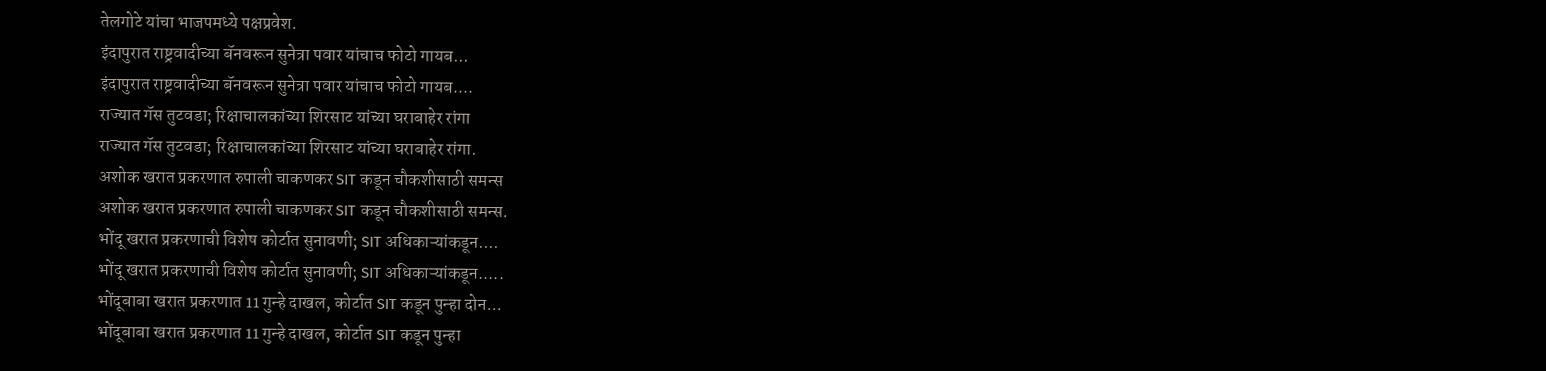तेलगोटे यांचा भाजपमध्ये पक्षप्रवेश.
इंदापुरात राष्ट्रवादीच्या बॅनवरून सुनेत्रा पवार यांचाच फोटो गायब...
इंदापुरात राष्ट्रवादीच्या बॅनवरून सुनेत्रा पवार यांचाच फोटो गायब....
राज्यात गॅस तुटवडा; रिक्षाचालकांच्या शिरसाट यांच्या घराबाहेर रांगा
राज्यात गॅस तुटवडा; रिक्षाचालकांच्या शिरसाट यांच्या घराबाहेर रांगा.
अशोक खरात प्रकरणात रुपाली चाकणकर SIT कडून चौकशीसाठी समन्स
अशोक खरात प्रकरणात रुपाली चाकणकर SIT कडून चौकशीसाठी समन्स.
भोंदू खरात प्रकरणाची विशेष कोर्टात सुनावणी; SIT अधिकाऱ्यांकडून....
भोंदू खरात प्रकरणाची विशेष कोर्टात सुनावणी; SIT अधिकाऱ्यांकडून.....
भोंदूबाबा खरात प्रकरणात 11 गुन्हे दाखल, कोर्टात SIT कडून पुन्हा दोन...
भोंदूबाबा खरात प्रकरणात 11 गुन्हे दाखल, कोर्टात SIT कडून पुन्हा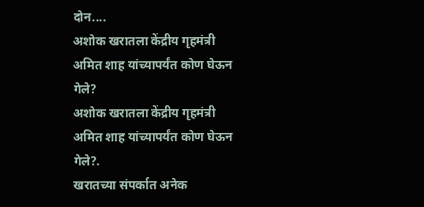दोन....
अशोक खरातला केंद्रीय गृहमंत्री अमित शाह यांच्यापर्यंत कोण घेऊन गेले?
अशोक खरातला केंद्रीय गृहमंत्री अमित शाह यांच्यापर्यंत कोण घेऊन गेले?.
खरातच्या संपर्कात अनेक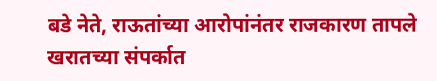बडे नेते, राऊतांच्या आरोपांनंतर राजकारण तापले
खरातच्या संपर्कात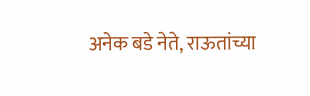अनेक बडे नेते, राऊतांच्या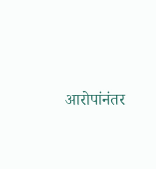आरोपांनंतर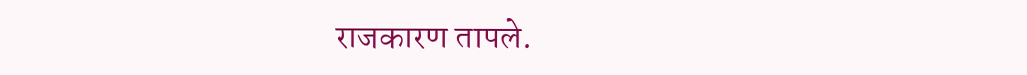राजकारण तापले.